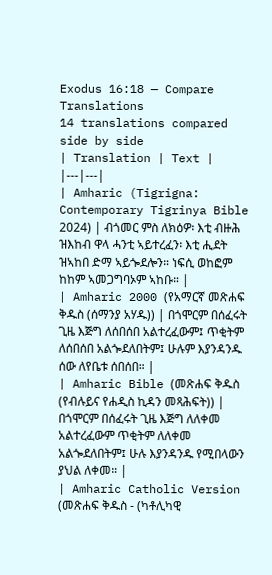Exodus 16:18 — Compare Translations
14 translations compared side by side
| Translation | Text |
|---|---|
| Amharic (Tigrigna: Contemporary Tigrinya Bible 2024) | ብጎመር ምስ ለክዕዎ፡ እቲ ብዙሕ ዝእከብ ዋላ ሓንቲ ኣይተረፈን፡ እቲ ሒደት ዝኣከበ ድማ ኣይጐደሎን። ነፍሲ ወከፎም ከከም ኣመጋግባኦም ኣከቡ። |
| Amharic 2000 (የአማርኛ መጽሐፍ ቅዱስ (ሰማንያ አሃዱ)) | በጎሞርም በሰፈሩት ጊዜ እጅግ ለሰበሰበ አልተረፈውም፤ ጥቂትም ለሰበሰበ አልጐደለበትም፤ ሁሉም እያንዳንዱ ሰው ለየቤቱ ሰበሰበ። |
| Amharic Bible (መጽሐፍ ቅዱስ (የብሉይና የሐዲስ ኪዳን መጻሕፍት)) | በጎሞርም በሰፈሩት ጊዜ እጅግ ለለቀመ አልተረፈውም ጥቂትም ለለቀመ አልጐደለበትም፤ ሁሉ እያንዳንዱ የሚበላውን ያህል ለቀመ። |
| Amharic Catholic Version (መጽሐፍ ቅዱስ - (ካቶሊካዊ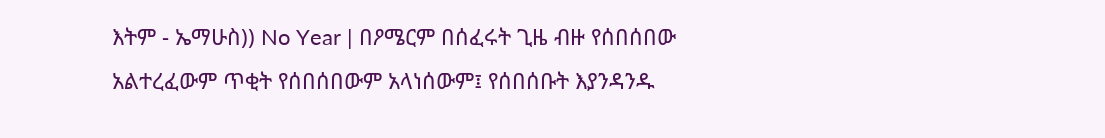እትም - ኤማሁስ)) No Year | በዖሜርም በሰፈሩት ጊዜ ብዙ የሰበሰበው አልተረፈውም ጥቂት የሰበሰበውም አላነሰውም፤ የሰበሰቡት እያንዳንዱ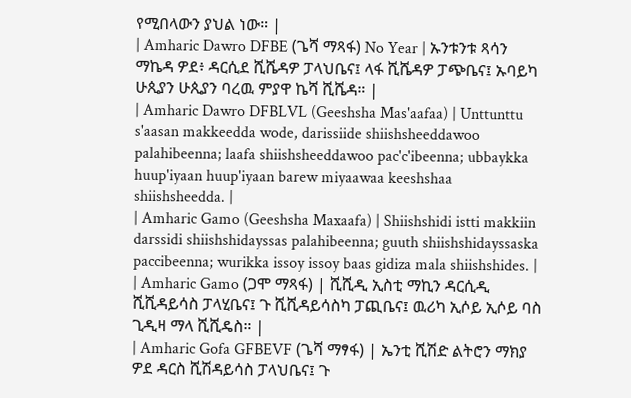የሚበላውን ያህል ነው። |
| Amharic Dawro DFBE (ጌሻ ማጻፋ) No Year | ኡንቱንቱ ጻሳን ማኬዳ ዎደ፥ ዳርሲደ ሺሼዳዎ ፓላህቤና፤ ላፋ ሺሼዳዎ ፓጭቤና፤ ኡባይካ ሁጲያን ሁጲያን ባረዉ ምያዋ ኬሻ ሺሼዳ። |
| Amharic Dawro DFBLVL (Geeshsha Mas'aafaa) | Unttunttu s'aasan makkeedda wode, darissiide shiishsheeddawoo palahibeenna; laafa shiishsheeddawoo pac'c'ibeenna; ubbaykka huup'iyaan huup'iyaan barew miyaawaa keeshshaa shiishsheedda. |
| Amharic Gamo (Geeshsha Maxaafa) | Shiishshidi istti makkiin darssidi shiishshidayssas palahibeenna; guuth shiishshidayssaska paccibeenna; wurikka issoy issoy baas gidiza mala shiishshides. |
| Amharic Gamo (ጋሞ ማጻፋ) | ሺሺዲ ኢስቲ ማኪን ዳርሲዲ ሺሺዳይሳስ ፓላሂቤና፤ ጉ ሺሺዳይሳስካ ፓጪቤና፤ ዉሪካ ኢሶይ ኢሶይ ባስ ጊዲዛ ማላ ሺሺዴስ። |
| Amharic Gofa GFBEVF (ጌሻ ማፃፋ) | ኤንቲ ሺሽድ ልትሮን ማክያ ዎደ ዳርስ ሺሽዳይሳስ ፓላህቤና፤ ጉ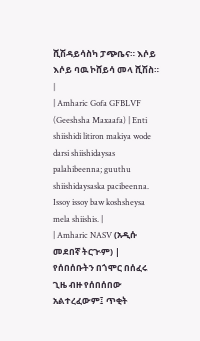ሺሽዳይሳስካ ፓጭቤና። እሶይ እሶይ ባዉ ኮሸይሳ መላ ሺሽስ። |
| Amharic Gofa GFBLVF (Geeshsha Maxaafa) | Enti shiishidi litiron makiya wode darsi shiishidaysas palahibeenna; guuthu shiishidaysaska pacibeenna. Issoy issoy baw koshsheysa mela shiishis. |
| Amharic NASV (አዲሱ መደበኛ ትርጒም) | የሰበሰቡትን በጎሞር በሰፈሩ ጊዜ ብዙ የሰበሰበው አልተረፈውም፤ ጥቂት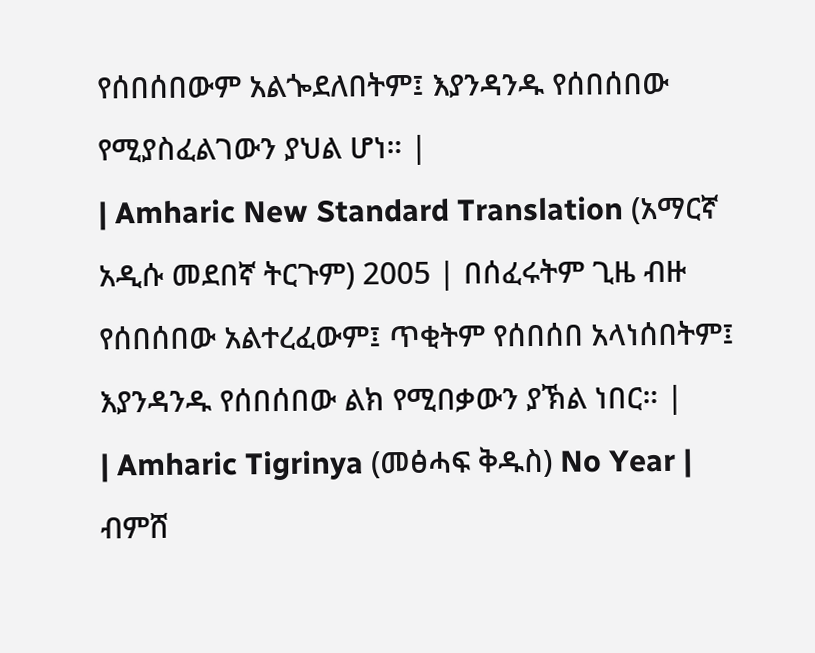የሰበሰበውም አልጐደለበትም፤ እያንዳንዱ የሰበሰበው የሚያስፈልገውን ያህል ሆነ። |
| Amharic New Standard Translation (አማርኛ አዲሱ መደበኛ ትርጉም) 2005 | በሰፈሩትም ጊዜ ብዙ የሰበሰበው አልተረፈውም፤ ጥቂትም የሰበሰበ አላነሰበትም፤ እያንዳንዱ የሰበሰበው ልክ የሚበቃውን ያኽል ነበር። |
| Amharic Tigrinya (መፅሓፍ ቅዱስ) No Year | ብምሸ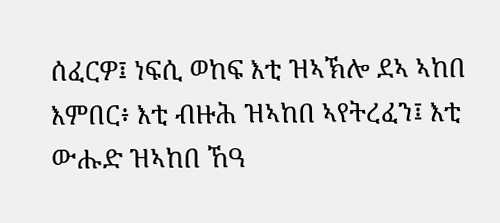ሰፈርዎ፤ ነፍሲ ወከፍ እቲ ዝኣኽሎ ደኣ ኣከበ እምበር፥ እቲ ብዙሕ ዝኣከበ ኣየትረፈን፤ እቲ ውሑድ ዝኣከበ ኸዓ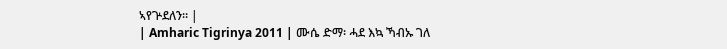ኣየጕደለን። |
| Amharic Tigrinya 2011 | ሙሴ ድማ፡ ሓደ እኳ ኻብኡ ገለ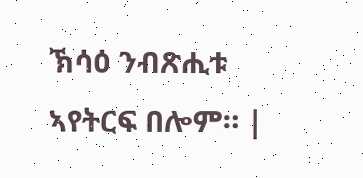ኽሳዕ ንብጽሒቱ ኣየትርፍ በሎም። |